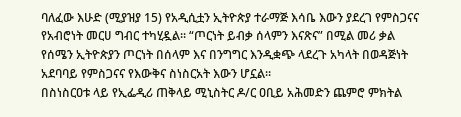ባለፈው እሁድ (ሚያዝያ 15) የአዲሲቷን ኢትዮጵያ ተራማጅ እሳቤ እውን ያደረገ የምስጋናና የአብሮነት መርሀ ግብር ተካሂዷል። “ጦርነት ይብቃ ሰላምን እናጽና” በሚል መሪ ቃል የሰሜን ኢትዮጵያን ጦርነት በሰላም እና በንግግር እንዲቋጭ ላደረጉ አካላት በወዳጅነት አደባባይ የምስጋናና የእውቅና ስነስርአት እውን ሆኗል።
በስነስርዐቱ ላይ የኢፌዲሪ ጠቅላይ ሚኒስትር ዶ/ር ዐቢይ አሕመድን ጨምሮ ምክትል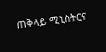ጠቅላይ ሚኒስትርና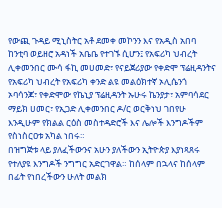የውጪ ጉዳይ ሚኒስትር አቶ ደመቀ መኮንን እና የአዲስ አበባ ከንቲባ ወይዘሮ አዳነች አቤቤ የተገኙ ሲሆን፤ የአፍሪካ ህብረት ሊቀመንበር ሙሳ ፋኪ መሀመድ፣ የናይጀሪያው የቀድሞ ፕሬዚዳንትና የአፍሪካ ህብረት የአፍሪካ ቀንድ ልዩ መልዕክተኛ ኦሊሴንጎ ኦባሳንጆ፣ የቀድሞው የኬኒያ ፕሬዚዳንት ኡሁሩ ኬንያታ፣ አምባሳደር ማይክ ሀመር፣ የኢጋድ ሊቀመንበር ዶ/ር ወርቅነህ ገበየሁ እንዲሁም የክልል ርዕስ መስተዳድሮች እና ሌሎች እንግዶችም የስነስርዐቱ አካል ነበሩ።
በዝግጅቱ ላይ ያለፈችውንና አሁን ያለችውን ኢትዮጵያ እያነጻጸሩ የተለያዩ እንግዶች ንግግር አድርገዋል። ከሰላም በኋላና ከሰላም በፊት የነበረችውን ሁለት መልክ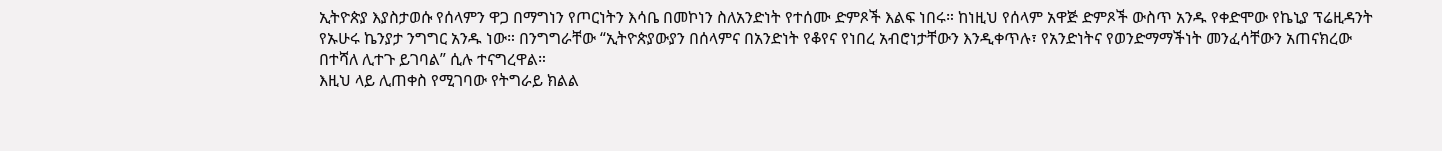ኢትዮጵያ እያስታወሱ የሰላምን ዋጋ በማግነን የጦርነትን እሳቤ በመኮነን ስለአንድነት የተሰሙ ድምጾች እልፍ ነበሩ። ከነዚህ የሰላም አዋጅ ድምጾች ውስጥ አንዱ የቀድሞው የኬኒያ ፕሬዚዳንት የኡሁሩ ኬንያታ ንግግር አንዱ ነው። በንግግራቸው “ኢትዮጵያውያን በሰላምና በአንድነት የቆየና የነበረ አብሮነታቸውን እንዲቀጥሉ፣ የአንድነትና የወንድማማችነት መንፈሳቸውን አጠናክረው በተሻለ ሊተጉ ይገባል” ሲሉ ተናግረዋል።
እዚህ ላይ ሊጠቀስ የሚገባው የትግራይ ክልል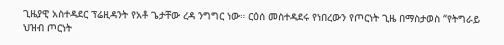ጊዜያዊ አስተዳደር ፕሬዚዳንት የአቶ ጌታቸው ረዳ ንግግር ነው። ርዕሰ መስተዳደሩ የነበረውን የጦርነት ጊዜ በማስታወስ “የትግራይ ህዝብ ጦርነት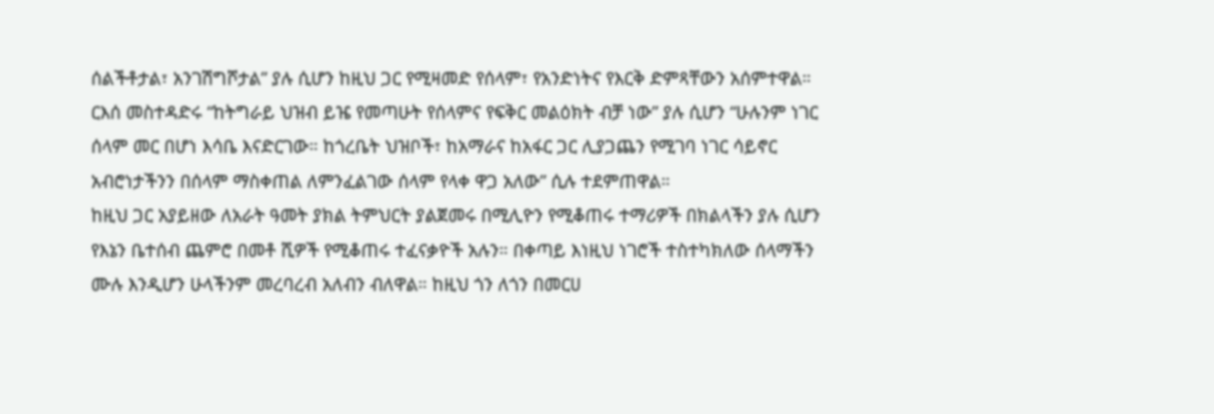ሰልችቶታል፣ አንገሽግሾታል” ያሉ ሲሆን ከዚህ ጋር የሚዛመድ የሰላም፣ የአንድነትና የእርቅ ድምጻቸውን አሰምተዋል። ርእሰ መስተዳድሩ “ከትግራይ ህዝብ ይዤ የመጣሁት የሰላምና የፍቅር መልዕክት ብቻ ነው” ያሉ ሲሆን “ሁሉንም ነገር ሰላም መር በሆነ እሳቤ እናድርገው። ከጎረቤት ህዝቦች፣ ከአማራና ከአፋር ጋር ሊያጋጨን የሚገባ ነገር ሳይኖር አብሮነታችንን በሰላም ማስቀጠል ለምንፈልገው ሰላም የላቀ ዋጋ አለው” ሲሉ ተደምጠዋል።
ከዚህ ጋር አያይዘው ለአራት ዓመት ያክል ትምህርት ያልጀመሩ በሚሊዮን የሚቆጠሩ ተማሪዎች በክልላችን ያሉ ሲሆን የእኔን ቤተሰብ ጨምሮ በመቶ ሺዎች የሚቆጠሩ ተፈናቃዮች አሉን። በቀጣይ እነዚህ ነገሮች ተስተካክለው ሰላማችን ሙሉ እንዲሆን ሁላችንም መረባረብ አለብን ብለዋል። ከዚህ ጎን ለጎን በመርሀ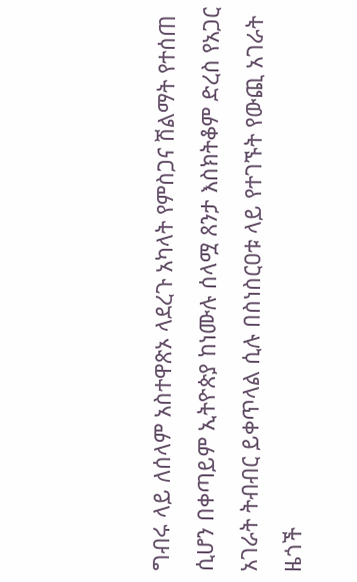ግብሩ ላይ ለሰላም አስተዋጽኦ ላደረጉ አካላት የምስጋና ሽልማት የተሰጠ ሲሆን በቀጣይም ኢትዮጵያ ከነሙሉ ሰላሟ ጸንታ እስክትቆም ድረስ የአጋር አገራት ትብብር ይቀጥላል ሲሉ በስነስርዐቱ ላይ የተገኙት የውጪ አገራት ዜጎች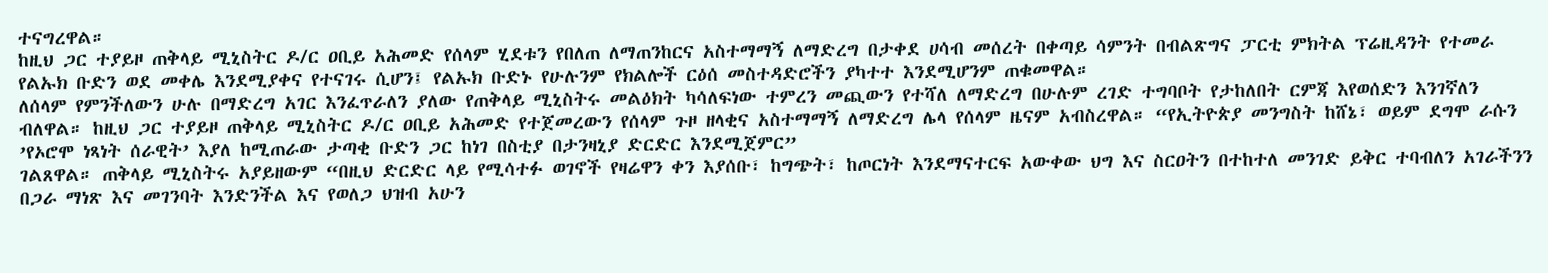ተናግረዋል።
ከዚህ ጋር ተያይዞ ጠቅላይ ሚኒስትር ዶ/ር ዐቢይ አሕመድ የሰላም ሂደቱን የበለጠ ለማጠንከርና አስተማማኝ ለማድረግ በታቀደ ሀሳብ መሰረት በቀጣይ ሳምንት በብልጽግና ፓርቲ ምክትል ፕሬዚዳንት የተመራ የልኡክ ቡድን ወደ መቀሌ እንደሚያቀና የተናገሩ ሲሆን፤ የልኡክ ቡድኑ የሁሉንም የክልሎች ርዕሰ መስተዳድሮችን ያካተተ እንደሚሆንም ጠቁመዋል።
ለሰላም የምንችለውን ሁሉ በማድረግ አገር እንፈጥራለን ያለው የጠቅላይ ሚኒስትሩ መልዕክት ካሳለፍነው ተምረን መጪውን የተሻለ ለማድረግ በሁሉም ረገድ ተግባቦት የታከለበት ርምጃ እየወሰድን እንገኛለን ብለዋል። ከዚህ ጋር ተያይዞ ጠቅላይ ሚኒስትር ዶ/ር ዐቢይ አሕመድ የተጀመረውን የሰላም ጉዞ ዘላቂና አስተማማኝ ለማድረግ ሌላ የሰላም ዜናም አብስረዋል። “የኢትዮጵያ መንግስት ከሸኔ፣ ወይም ደግሞ ራሱን ’የኦሮሞ ነጻነት ሰራዊት’ እያለ ከሚጠራው ታጣቂ ቡድን ጋር ከነገ በስቲያ በታንዛኒያ ድርድር እንደሚጀምር”
ገልጸዋል። ጠቅላይ ሚኒስትሩ አያይዘውም “በዚህ ድርድር ላይ የሚሳተፉ ወገኖች የዛሬዋን ቀን እያሰቡ፣ ከግጭት፣ ከጦርነት እንደማናተርፍ አውቀው ህግ እና ስርዐትን በተከተለ መንገድ ይቅር ተባብለን አገራችንን በጋራ ማነጽ እና መገንባት እንድንችል እና የወለጋ ህዝብ አሁን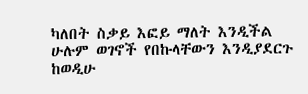ካለበት ስቃይ እፎይ ማለት እንዲችል ሁሉም ወገኖች የበኩላቸውን እንዲያደርጉ ከወዲሁ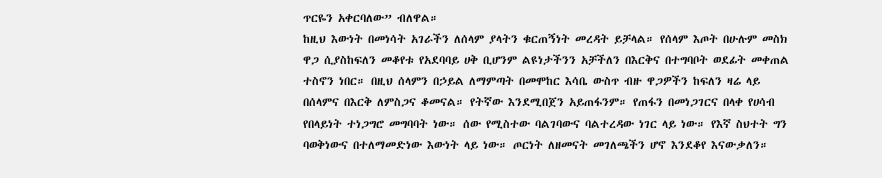ጥርዬን አቀርባለው” ብለዋል።
ከዚህ እውነት በመነሳት አገራችን ለሰላም ያላትን ቁርጠኝነት መረዳት ይቻላል። የሰላም እጦት በሁሉም መስክ ዋጋ ሲያስከፍለን መቆየቱ የአደባባይ ሀቅ ቢሆንም ልዩነታችንን አቻችለን በእርቅና በተግባቦት ወደፊት መቀጠል ተስኖን ነበር። በዚህ ሰላምን በኃይል ለማምጣት በመሞከር እሳቤ ውስጥ ብዙ ዋጋዎችን ከፍለን ዛሬ ላይ በሰላምና በእርቅ ለምስጋና ቆመናል። የትኛው እንደሚበጀን አይጠፋንም። የጠፋን በመነጋገርና በላቀ የሀሳብ የበላይነት ተነጋግሮ መግባባት ነው። ሰው የሚስተው ባልገባውና ባልተረዳው ነገር ላይ ነው። የእኛ ስህተት ግን ባወቅነውና በተለማመድነው እውነት ላይ ነው። ጦርነት ለዘመናት መገለጫችን ሆኖ እንደቆየ እናውቃለን።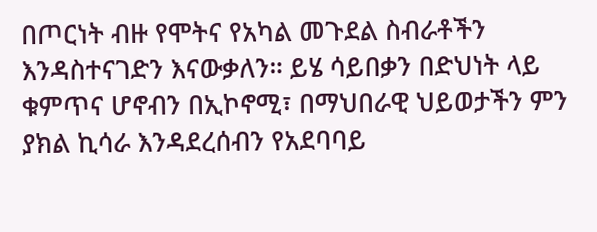በጦርነት ብዙ የሞትና የአካል መጉደል ስብራቶችን እንዳስተናገድን እናውቃለን። ይሄ ሳይበቃን በድህነት ላይ ቁምጥና ሆኖብን በኢኮኖሚ፣ በማህበራዊ ህይወታችን ምን ያክል ኪሳራ እንዳደረሰብን የአደባባይ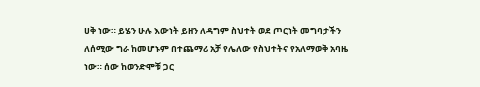ሀቅ ነው። ይሄን ሁሉ እውነት ይዘን ለዳግም ስህተት ወደ ጦርነት መግባታችን ለሰሚው ግራ ከመሆኑም በተጨማሪ አቻ የሌለው የስህተትና የአለማወቅ አባዜ ነው። ሰው ከወንድሞቹ ጋር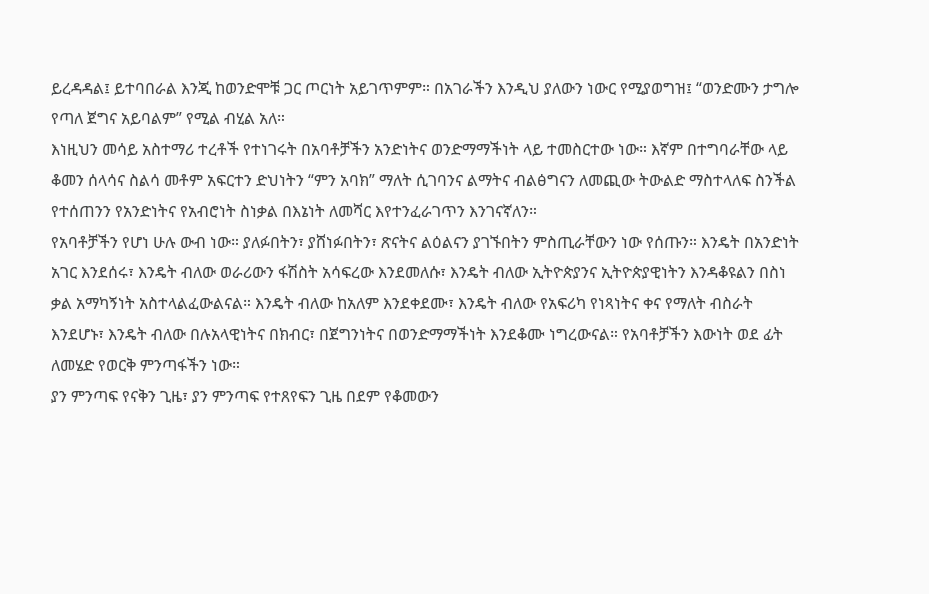ይረዳዳል፤ ይተባበራል እንጂ ከወንድሞቹ ጋር ጦርነት አይገጥምም። በአገራችን እንዲህ ያለውን ነውር የሚያወግዝ፤ “ወንድሙን ታግሎ የጣለ ጀግና አይባልም” የሚል ብሂል አለ።
እነዚህን መሳይ አስተማሪ ተረቶች የተነገሩት በአባቶቻችን አንድነትና ወንድማማችነት ላይ ተመስርተው ነው። እኛም በተግባራቸው ላይ ቆመን ሰላሳና ስልሳ መቶም አፍርተን ድህነትን “ምን አባክ” ማለት ሲገባንና ልማትና ብልፅግናን ለመጪው ትውልድ ማስተላለፍ ስንችል የተሰጠንን የአንድነትና የአብሮነት ስነቃል በእኔነት ለመሻር እየተንፈራገጥን እንገናኛለን።
የአባቶቻችን የሆነ ሁሉ ውብ ነው። ያለፉበትን፣ ያሸነፉበትን፣ ጽናትና ልዕልናን ያገኙበትን ምስጢራቸውን ነው የሰጡን። እንዴት በአንድነት አገር እንደሰሩ፣ እንዴት ብለው ወራሪውን ፋሽስት አሳፍረው እንደመለሱ፣ እንዴት ብለው ኢትዮጵያንና ኢትዮጵያዊነትን እንዳቆዩልን በስነ ቃል አማካኝነት አስተላልፈውልናል። እንዴት ብለው ከአለም እንደቀደሙ፣ እንዴት ብለው የአፍሪካ የነጻነትና ቀና የማለት ብስራት እንደሆኑ፣ እንዴት ብለው በሉአላዊነትና በክብር፣ በጀግንነትና በወንድማማችነት እንደቆሙ ነግረውናል። የአባቶቻችን እውነት ወደ ፊት ለመሄድ የወርቅ ምንጣፋችን ነው።
ያን ምንጣፍ የናቅን ጊዜ፣ ያን ምንጣፍ የተጸየፍን ጊዜ በደም የቆመውን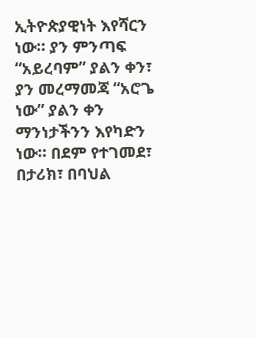ኢትዮጵያዊነት እየሻርን ነው። ያን ምንጣፍ “አይረባም” ያልን ቀን፣ ያን መረማመጃ “አሮጌ ነው” ያልን ቀን ማንነታችንን እየካድን ነው። በደም የተገመደ፣ በታሪክ፣ በባህል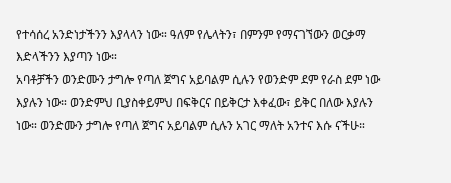የተሳሰረ አንድነታችንን እያላላን ነው። ዓለም የሌላትን፣ በምንም የማናገኘውን ወርቃማ እድላችንን እያጣን ነው።
አባቶቻችን ወንድሙን ታግሎ የጣለ ጀግና አይባልም ሲሉን የወንድም ደም የራስ ደም ነው እያሉን ነው። ወንድምህ ቢያስቀይምህ በፍቅርና በይቅርታ እቀፈው፣ ይቅር በለው እያሉን ነው። ወንድሙን ታግሎ የጣለ ጀግና አይባልም ሲሉን አገር ማለት አንተና እሱ ናችሁ።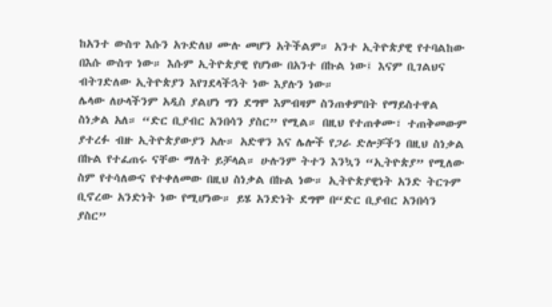ከአንተ ውስጥ እሱን አጉድለህ ሙሉ መሆን አትችልም። አንተ ኢትዮጵያዊ የተባልከው በእሱ ውስጥ ነው። እሱም ኢትዮጵያዊ የሆነው በአንተ በኩል ነው፤ እናም ቢገልህና ብትገድለው ኢትዮጵያን እየገደላችኋት ነው እያሉን ነው።
ሌላው ለሁላችንም አዲስ ያልሆነ ግን ደግሞ እምብዛም ስንጠቀምበት የማይስተዋል ስነቃል አለ። “ድር ቢያብር አንበሳን ያስር” የሚል። በዚህ የተጠቀሙ፣ ተጠቅመውም ያተረፉ ብዙ ኢትዮጵያውያን አሉ። አድዋን እና ሌሎች የጋራ ድሎቻችን በዚህ ስነቃል በኩል የተፈጠሩ ናቸው ማለት ይቻላል። ሁሉንም ትተን እንኳን “ኢትዮጵያ” የሚለው ስም የተሳለውና የተቀለመው በዚህ ስነቃል በኩል ነው። ኢትዮጵያዊነት አንድ ትርጉም ቢኖረው አንድነት ነው የሚሆነው። ይሄ አንድነት ደግሞ በ“ድር ቢያብር አንበሳን ያስር”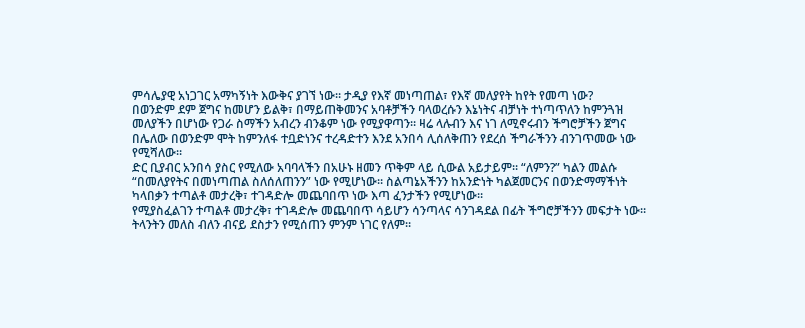ምሳሌያዊ አነጋገር አማካኝነት እውቅና ያገኘ ነው። ታዲያ የእኛ መነጣጠል፣ የእኛ መለያየት ከየት የመጣ ነው?
በወንድም ደም ጀግና ከመሆን ይልቅ፣ በማይጠቅመንና አባቶቻችን ባላወረሱን እኔነትና ብቻነት ተነጣጥለን ከምንጓዝ መለያችን በሆነው የጋራ ስማችን አብረን ብንቆም ነው የሚያዋጣን። ዛሬ ላሉብን እና ነገ ለሚኖሩብን ችግሮቻችን ጀግና በሌለው በወንድም ሞት ከምንለፋ ተቧድነንና ተረዳድተን እንደ አንበሳ ሊሰለቅጠን የደረሰ ችግራችንን ብንገጥመው ነው የሚሻለው።
ድር ቢያብር አንበሳ ያስር የሚለው አባባላችን በአሁኑ ዘመን ጥቅም ላይ ሲውል አይታይም። “ለምን?” ካልን መልሱ “በመለያየትና በመነጣጠል ስለሰለጠንን” ነው የሚሆነው። ስልጣኔአችንን ከአንድነት ካልጀመርንና በወንድማማችነት ካላበቃን ተጣልቶ መታረቅ፣ ተገዳድሎ መጨባበጥ ነው እጣ ፈንታችን የሚሆነው።
የሚያስፈልገን ተጣልቶ መታረቅ፣ ተገዳድሎ መጨባበጥ ሳይሆን ሳንጣላና ሳንገዳደል በፊት ችግሮቻችንን መፍታት ነው። ትላንትን መለስ ብለን ብናይ ደስታን የሚሰጠን ምንም ነገር የለም።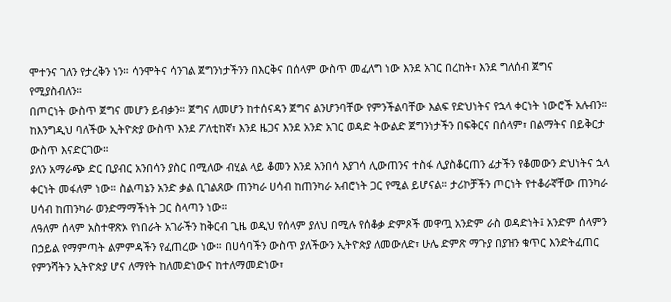ሞተንና ገለን የታረቅን ነን። ሳንሞትና ሳንገል ጀግንነታችንን በእርቅና በሰላም ውስጥ መፈለግ ነው እንደ አገር በረከት፣ እንደ ግለሰብ ጀግና የሚያስብለን።
በጦርነት ውስጥ ጀግና መሆን ይብቃን። ጀግና ለመሆን ከተሰናዳን ጀግና ልንሆንባቸው የምንችልባቸው እልፍ የድህነትና የኋላ ቀርነት ነውሮች አሉብን። ከእንግዲህ ባለችው ኢትዮጵያ ውስጥ እንደ ፖለቲከኛ፣ እንደ ዜጋና እንደ አንድ አገር ወዳድ ትውልድ ጀግንነታችን በፍቅርና በሰላም፣ በልማትና በይቅርታ ውስጥ እናድርገው።
ያለን አማራጭ ድር ቢያብር አንበሳን ያስር በሚለው ብሂል ላይ ቆመን እንደ አንበሳ እያገሳ ሊውጠንና ተስፋ ሊያስቆርጠን ፊታችን የቆመውን ድህነትና ኋላ ቀርነት መፋለም ነው። ስልጣኔን አንድ ቃል ቢገልጸው ጠንካራ ሀሳብ ከጠንካራ አብሮነት ጋር የሚል ይሆናል። ታሪኮቻችን ጦርነት የተቆራኛቸው ጠንካራ ሀሳብ ከጠንካራ ወንድማማችነት ጋር ስላጣን ነው።
ለዓለም ሰላም አስተዋጽኦ የነበራት አገራችን ከቅርብ ጊዜ ወዲህ የሰላም ያለህ በሚሉ የሰቆቃ ድምጾች መዋጧ አንድም ራስ ወዳድነት፤ አንድም ሰላምን በኃይል የማምጣት ልምምዳችን የፈጠረው ነው። በሀሳባችን ውስጥ ያለችውን ኢትዮጵያ ለመውለድ፣ ሁሌ ድምጽ ማጉያ በያዝን ቁጥር እንድትፈጠር የምንሻትን ኢትዮጵያ ሆና ለማየት ከለመድነውና ከተለማመድነው፣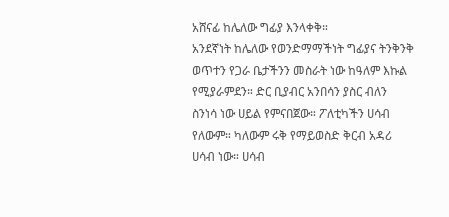አሸናፊ ከሌለው ግፊያ እንላቀቅ።
አንደኛነት ከሌለው የወንድማማችነት ግፊያና ትንቅንቅ ወጥተን የጋራ ቤታችንን መስራት ነው ከዓለም እኩል የሚያራምደን። ድር ቢያብር አንበሳን ያስር ብለን ስንነሳ ነው ሀይል የምናበጀው። ፖለቲካችን ሀሳብ የለውም። ካለውም ሩቅ የማይወስድ ቅርብ አዳሪ ሀሳብ ነው። ሀሳብ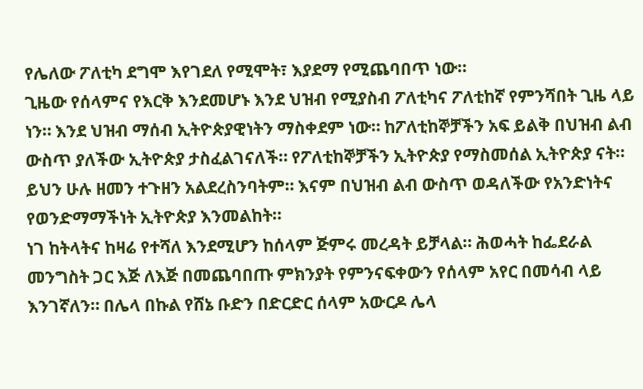የሌለው ፖለቲካ ደግሞ እየገደለ የሚሞት፣ እያደማ የሚጨባበጥ ነው።
ጊዜው የሰላምና የእርቅ እንደመሆኑ እንደ ህዝብ የሚያስብ ፖለቲካና ፖለቲከኛ የምንሻበት ጊዜ ላይ ነን። እንደ ህዝብ ማሰብ ኢትዮጵያዊነትን ማስቀደም ነው። ከፖለቲከኞቻችን አፍ ይልቅ በህዝብ ልብ ውስጥ ያለችው ኢትዮጵያ ታስፈልገናለች። የፖለቲከኞቻችን ኢትዮጵያ የማስመሰል ኢትዮጵያ ናት። ይህን ሁሉ ዘመን ተጉዘን አልደረስንባትም። እናም በህዝብ ልብ ውስጥ ወዳለችው የአንድነትና የወንድማማችነት ኢትዮጵያ እንመልከት።
ነገ ከትላትና ከዛሬ የተሻለ እንደሚሆን ከሰላም ጅምሩ መረዳት ይቻላል። ሕወሓት ከፌደራል መንግስት ጋር እጅ ለእጅ በመጨባበጡ ምክንያት የምንናፍቀውን የሰላም አየር በመሳብ ላይ እንገኛለን። በሌላ በኩል የሸኔ ቡድን በድርድር ሰላም አውርዶ ሌላ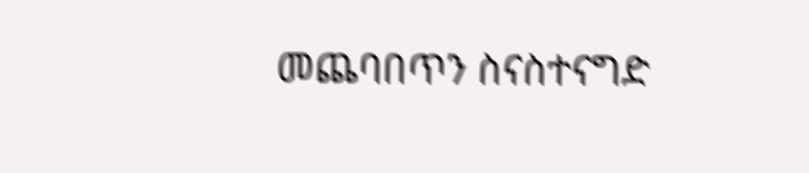መጨባበጥን ስናስተናግድ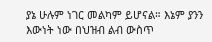ያኔ ሁሉም ነገር መልካም ይሆናል። እኔም ያንን እውነት ነው በህዝብ ልብ ውስጥ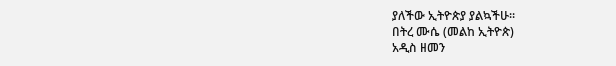ያለችው ኢትዮጵያ ያልኳችሁ።
በትረ ሙሴ (መልከ ኢትዮጵ)
አዲስ ዘመን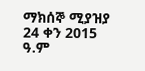ማክሰኞ ሚያዝያ 24 ቀን 2015 ዓ.ም